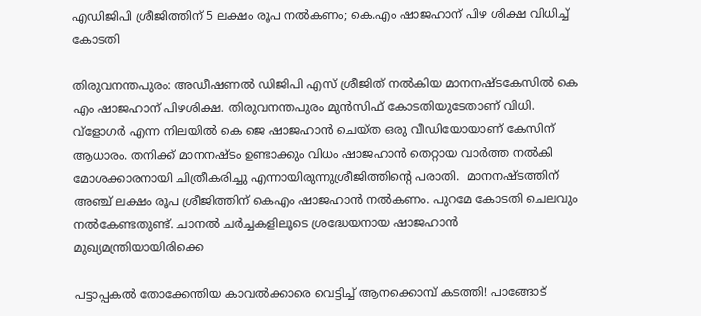എഡിജിപി ശ്രീജിത്തിന് 5 ലക്ഷം രൂപ നൽകണം; കെ.എം ഷാജഹാന് പിഴ ശിക്ഷ വിധിച്ച് കോടതി

തിരുവനന്തപുരം: അഡീഷണൽ ഡിജിപി എസ് ശ്രീജിത് നൽകിയ മാനനഷ്ടകേസിൽ കെ എം ഷാജഹാന് പിഴശിക്ഷ. തിരുവനന്തപുരം മുൻസിഫ് കോടതിയുടേതാണ് വിധി. വ്ളോഗർ എന്ന നിലയിൽ കെ ജെ ഷാജഹാൻ ചെയ്ത ഒരു വീഡിയോയാണ് കേസിന് ആധാരം. തനിക്ക് മാനനഷ്ടം ഉണ്ടാക്കും വിധം ഷാജഹാൻ തെറ്റായ വാർത്ത നൽകി മോശക്കാരനായി ചിത്രീകരിച്ചു എന്നായിരുന്നുശ്രീജിത്തിന്റെ പരാതി.  മാനനഷ്ടത്തിന് അഞ്ച് ലക്ഷം രൂപ ശ്രീജിത്തിന് കെഎം ഷാജഹാൻ നൽകണം. പുറമേ കോടതി ചെലവും നൽകേണ്ടതുണ്ട്. ചാനൽ ചർച്ചകളിലൂടെ ശ്രദ്ധേയനായ ഷാജഹാൻ മുഖ്യമന്ത്രിയായിരിക്കെ

പട്ടാപ്പകൽ തോക്കേന്തിയ കാവൽക്കാരെ വെട്ടിച്ച് ആനക്കൊമ്പ് കടത്തി! പാങ്ങോട്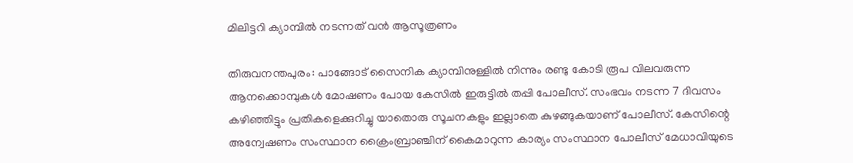മിലിട്ടറി ക്യാമ്പിൽ നടന്നത് വൻ ആസൂത്രണം

തിരുവനന്തപുരം: പാങ്ങോട് സൈനിക ക്യാമ്പിനുള്ളിൽ നിന്നും രണ്ടു കോടി രൂപ വിലവരുന്ന ആനക്കൊമ്പുകൾ മോഷണം പോയ കേസിൽ ഇരുട്ടിൽ തപ്പി പോലീസ്. സംഭവം നടന്ന 7 ദിവസം കഴിഞ്ഞിട്ടും പ്രതികളെക്കുറിച്ചു യാതൊരു സൂചനകളും ഇല്ലാതെ കുഴങ്ങുകയാണ് പോലീസ്. കേസിന്റെ അന്വേഷണം സംസ്ഥാന ക്രൈംബ്രാഞ്ചിന് കൈമാറുന്ന കാര്യം സംസ്ഥാന പോലീസ് മേധാവിയുടെ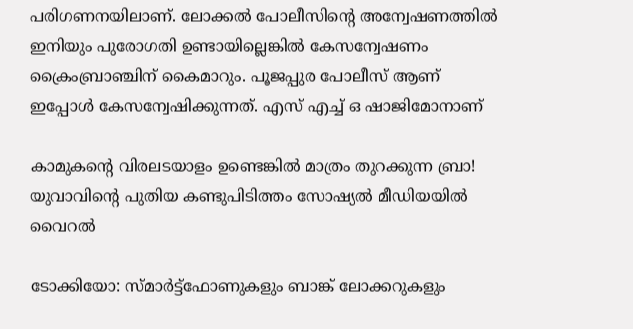പരിഗണനയിലാണ്. ലോക്കൽ പോലീസിന്റെ അന്വേഷണത്തിൽ ഇനിയും പുരോഗതി ഉണ്ടായില്ലെങ്കിൽ കേസന്വേഷണം ക്രൈംബ്രാഞ്ചിന് കൈമാറും. പൂജപ്പുര പോലീസ് ആണ് ഇപ്പോൾ കേസന്വേഷിക്കുന്നത്. എസ് എച്ച് ഒ ഷാജിമോനാണ്

കാമുകന്റെ വിരലടയാളം ഉണ്ടെങ്കിൽ മാത്രം തുറക്കുന്ന ബ്രാ! യുവാവിന്റെ പുതിയ കണ്ടുപിടിത്തം സോഷ്യല്‍ മീഡിയയില്‍ വൈറല്‍

ടോക്കിയോ: സ്മാര്‍ട്ട്‌ഫോണുകളും ബാങ്ക് ലോക്കറുകളും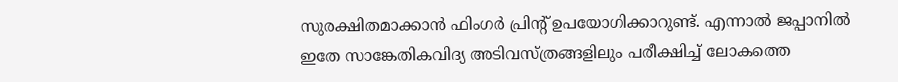സുരക്ഷിതമാക്കാന്‍ ഫിംഗര്‍ പ്രിന്റ് ഉപയോഗിക്കാറുണ്ട്. എന്നാല്‍ ജപ്പാനില്‍ ഇതേ സാങ്കേതികവിദ്യ അടിവസ്ത്രങ്ങളിലും പരീക്ഷിച്ച് ലോകത്തെ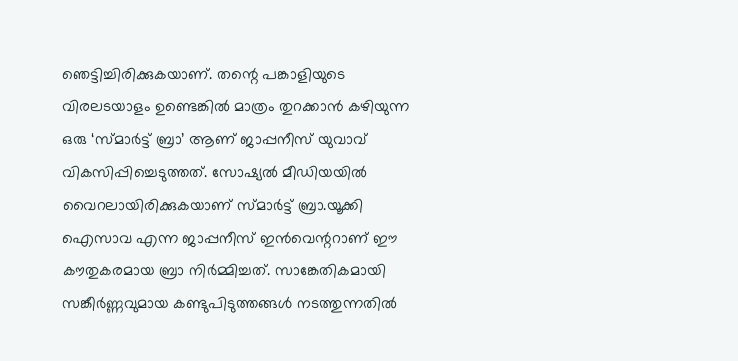ഞെട്ടിച്ചിരിക്കുകയാണ്. തന്റെ പങ്കാളിയുടെ വിരലടയാളം ഉണ്ടെങ്കില്‍ മാത്രം തുറക്കാന്‍ കഴിയുന്ന ഒരു ‘സ്മാര്‍ട്ട് ബ്രാ’ ആണ് ജാപ്പനീസ് യുവാവ് വികസിപ്പിച്ചെടുത്തത്. സോഷ്യല്‍ മീഡിയയില്‍ വൈറലായിരിക്കുകയാണ് സ്മാര്‍ട്ട് ബ്രാ.യൂക്കി ഐസാവ എന്ന ജാപ്പനീസ് ഇന്‍വെന്ററാണ് ഈ കൗതുകരമായ ബ്രാ നിര്‍മ്മിച്ചത്. സാങ്കേതികമായി സങ്കീര്‍ണ്ണവുമായ കണ്ടുപിടുത്തങ്ങള്‍ നടത്തുന്നതില്‍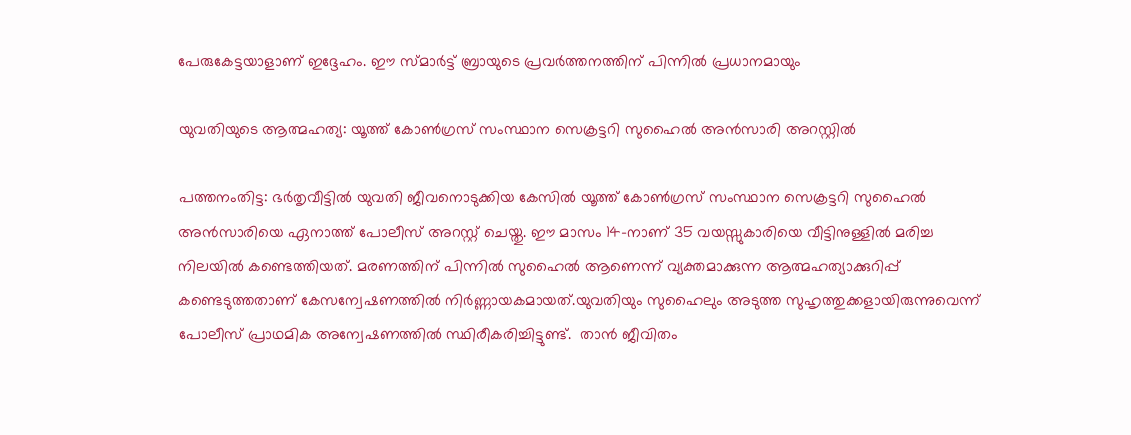പേരുകേട്ടയാളാണ് ഇദ്ദേഹം. ഈ സ്മാര്‍ട്ട് ബ്രായുടെ പ്രവര്‍ത്തനത്തിന് പിന്നില്‍ പ്രധാനമായും

യുവതിയുടെ ആത്മഹത്യ: യൂത്ത് കോൺഗ്രസ് സംസ്ഥാന സെക്രട്ടറി സുഹൈൽ അൻസാരി അറസ്റ്റിൽ

പത്തനംതിട്ട: ഭർതൃവീട്ടിൽ യുവതി ജീവനൊടുക്കിയ കേസിൽ യൂത്ത് കോൺഗ്രസ് സംസ്ഥാന സെക്രട്ടറി സുഹൈൽ അൻസാരിയെ ഏനാത്ത് പോലീസ് അറസ്റ്റ് ചെയ്തു. ഈ മാസം 14-നാണ് 35 വയസ്സുകാരിയെ വീട്ടിനുള്ളിൽ മരിച്ച നിലയിൽ കണ്ടെത്തിയത്. മരണത്തിന് പിന്നിൽ സുഹൈൽ ആണെന്ന് വ്യക്തമാക്കുന്ന ആത്മഹത്യാക്കുറിപ്പ് കണ്ടെടുത്തതാണ് കേസന്വേഷണത്തിൽ നിർണ്ണായകമായത്.യുവതിയും സുഹൈലും അടുത്ത സുഹൃത്തുക്കളായിരുന്നുവെന്ന് പോലീസ് പ്രാഥമിക അന്വേഷണത്തിൽ സ്ഥിരീകരിച്ചിട്ടുണ്ട്.  താൻ ജീവിതം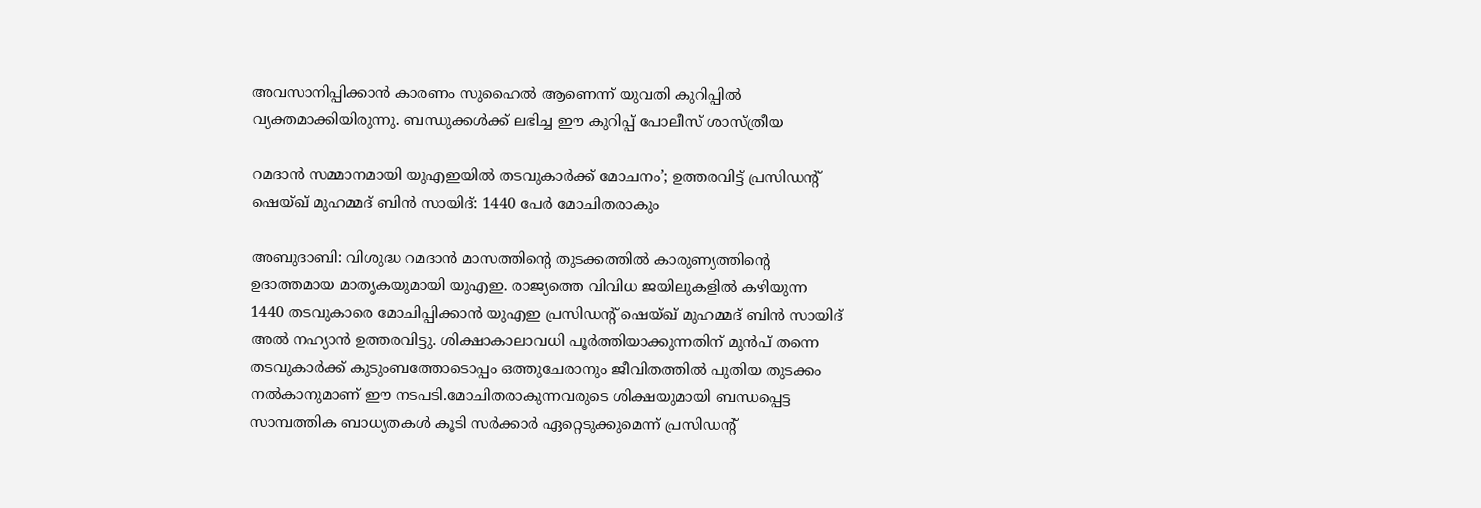അവസാനിപ്പിക്കാൻ കാരണം സുഹൈൽ ആണെന്ന് യുവതി കുറിപ്പിൽ വ്യക്തമാക്കിയിരുന്നു. ബന്ധുക്കൾക്ക് ലഭിച്ച ഈ കുറിപ്പ് പോലീസ് ശാസ്ത്രീയ

റമദാൻ സമ്മാനമായി യുഎഇയിൽ തടവുകാർക്ക് മോചനം’; ഉത്തരവിട്ട് പ്രസിഡന്റ് ഷെയ്ഖ് മുഹമ്മദ് ബിൻ സായിദ്: 1440 പേർ മോചിതരാകും

അബുദാബി: വിശുദ്ധ റമദാൻ മാസത്തിന്റെ തുടക്കത്തിൽ കാരുണ്യത്തിന്റെ ഉദാത്തമായ മാതൃകയുമായി യുഎഇ. രാജ്യത്തെ വിവിധ ജയിലുകളിൽ കഴിയുന്ന 1440 തടവുകാരെ മോചിപ്പിക്കാൻ യുഎഇ പ്രസിഡന്റ് ഷെയ്ഖ് മുഹമ്മദ് ബിൻ സായിദ് അൽ നഹ്യാൻ ഉത്തരവിട്ടു. ശിക്ഷാകാലാവധി പൂർത്തിയാക്കുന്നതിന് മുൻപ് തന്നെ തടവുകാർക്ക് കുടുംബത്തോടൊപ്പം ഒത്തുചേരാനും ജീവിതത്തിൽ പുതിയ തുടക്കം നൽകാനുമാണ് ഈ നടപടി.മോചിതരാകുന്നവരുടെ ശിക്ഷയുമായി ബന്ധപ്പെട്ട സാമ്പത്തിക ബാധ്യതകൾ കൂടി സർക്കാർ ഏറ്റെടുക്കുമെന്ന് പ്രസിഡന്റ്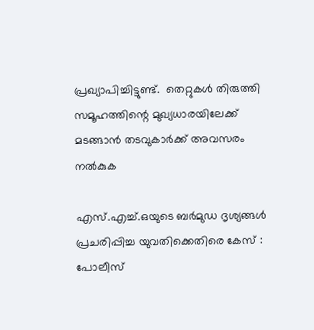പ്രഖ്യാപിച്ചിട്ടുണ്ട്.  തെറ്റുകൾ തിരുത്തി സമൂഹത്തിന്റെ മുഖ്യധാരയിലേക്ക് മടങ്ങാൻ തടവുകാർക്ക് അവസരം നൽകുക

എസ്.എച്ച്.ഒയുടെ ബർമുഡ ദൃശ്യങ്ങൾ പ്രചരിപ്പിച്ച യുവതിക്കെതിരെ കേസ് : പോലീസ്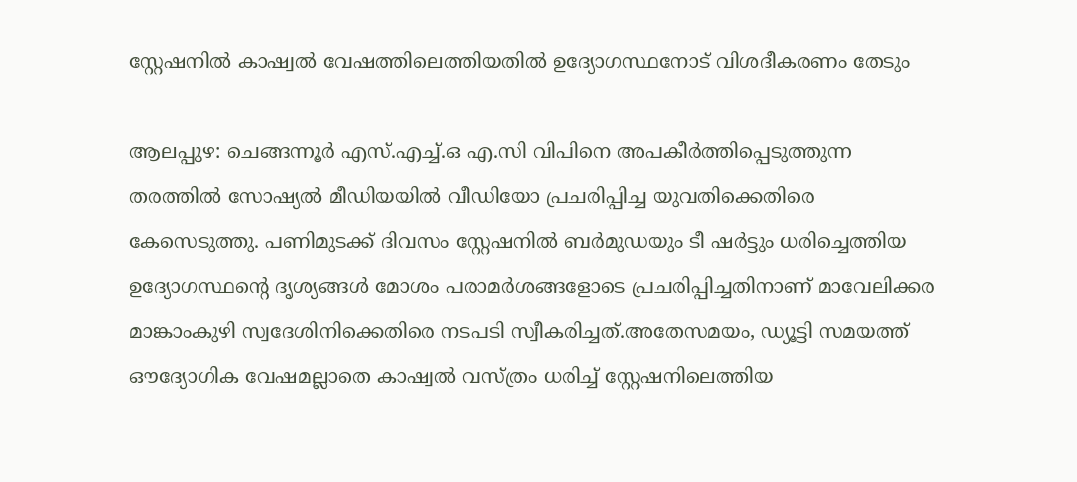സ്റ്റേഷനിൽ കാഷ്വൽ വേഷത്തിലെത്തിയതിൽ ഉദ്യോഗസ്ഥനോട് വിശദീകരണം തേടും

ആലപ്പുഴ: ചെങ്ങന്നൂർ എസ്.എച്ച്.ഒ എ.സി വിപിനെ അപകീർത്തിപ്പെടുത്തുന്ന തരത്തിൽ സോഷ്യൽ മീഡിയയിൽ വീഡിയോ പ്രചരിപ്പിച്ച യുവതിക്കെതിരെ കേസെടുത്തു. പണിമുടക്ക് ദിവസം സ്റ്റേഷനിൽ ബർമുഡയും ടീ ഷർട്ടും ധരിച്ചെത്തിയ ഉദ്യോഗസ്ഥന്റെ ദൃശ്യങ്ങൾ മോശം പരാമർശങ്ങളോടെ പ്രചരിപ്പിച്ചതിനാണ് മാവേലിക്കര മാങ്കാംകുഴി സ്വദേശിനിക്കെതിരെ നടപടി സ്വീകരിച്ചത്.അതേസമയം, ഡ്യൂട്ടി സമയത്ത് ഔദ്യോഗിക വേഷമല്ലാതെ കാഷ്വൽ വസ്ത്രം ധരിച്ച് സ്റ്റേഷനിലെത്തിയ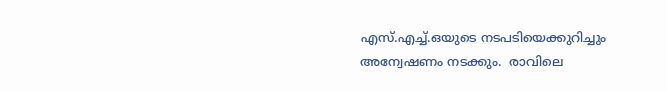എസ്.എച്ച്.ഒയുടെ നടപടിയെക്കുറിച്ചും അന്വേഷണം നടക്കും.  രാവിലെ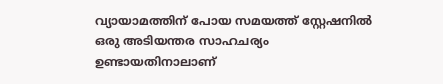വ്യായാമത്തിന് പോയ സമയത്ത് സ്റ്റേഷനിൽ ഒരു അടിയന്തര സാഹചര്യം ഉണ്ടായതിനാലാണ്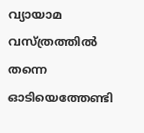വ്യായാമ വസ്ത്രത്തിൽ തന്നെ ഓടിയെത്തേണ്ടി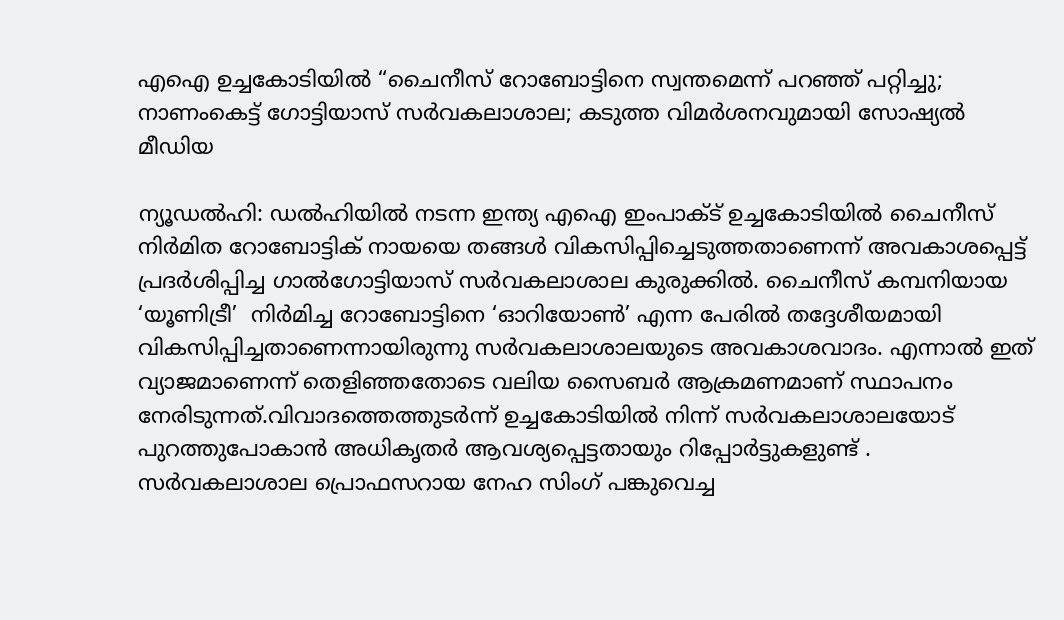എഐ ഉച്ചകോടിയിൽ “ചൈനീസ് റോബോട്ടിനെ സ്വന്തമെന്ന് പറഞ്ഞ് പറ്റിച്ചു; നാണംകെട്ട് ഗോട്ടിയാസ് സർവകലാശാല; കടുത്ത വിമർശനവുമായി സോഷ്യൽ മീഡിയ

ന്യൂഡൽഹി: ഡൽഹിയിൽ നടന്ന ഇന്ത്യ എഐ ഇംപാക്ട് ഉച്ചകോടിയിൽ ചൈനീസ് നിർമിത റോബോട്ടിക് നായയെ തങ്ങൾ വികസിപ്പിച്ചെടുത്തതാണെന്ന് അവകാശപ്പെട്ട് പ്രദർശിപ്പിച്ച ഗാൽഗോട്ടിയാസ് സർവകലാശാല കുരുക്കിൽ. ചൈനീസ് കമ്പനിയായ ‘യൂണിട്രീ’  നിർമിച്ച റോബോട്ടിനെ ‘ഓറിയോൺ’ എന്ന പേരിൽ തദ്ദേശീയമായി വികസിപ്പിച്ചതാണെന്നായിരുന്നു സർവകലാശാലയുടെ അവകാശവാദം. എന്നാൽ ഇത് വ്യാജമാണെന്ന് തെളിഞ്ഞതോടെ വലിയ സൈബർ ആക്രമണമാണ് സ്ഥാപനം നേരിടുന്നത്.വിവാദത്തെത്തുടർന്ന് ഉച്ചകോടിയിൽ നിന്ന് സർവകലാശാലയോട് പുറത്തുപോകാൻ അധികൃതർ ആവശ്യപ്പെട്ടതായും റിപ്പോർട്ടുകളുണ്ട് . സർവകലാശാല പ്രൊഫസറായ നേഹ സിംഗ് പങ്കുവെച്ച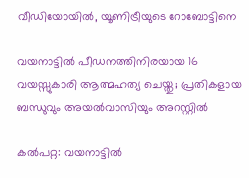വീഡിയോയിൽ, യൂണിട്രീയുടെ റോബോട്ടിനെ

വയനാട്ടിൽ പീഡനത്തിനിരയായ 16 വയസ്സുകാരി ആത്മഹത്യ ചെയ്തു; പ്രതികളായ ബന്ധുവും അയൽവാസിയും അറസ്റ്റിൽ

കൽപറ്റ: വയനാട്ടിൽ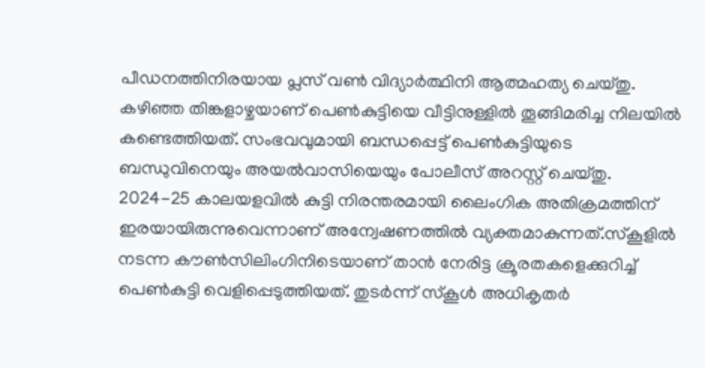പീഡനത്തിനിരയായ പ്ലസ് വൺ വിദ്യാർത്ഥിനി ആത്മഹത്യ ചെയ്തു. കഴിഞ്ഞ തിങ്കളാഴ്ചയാണ് പെൺകുട്ടിയെ വീട്ടിനുള്ളിൽ തൂങ്ങിമരിച്ച നിലയിൽ കണ്ടെത്തിയത്. സംഭവവുമായി ബന്ധപ്പെട്ട് പെൺകുട്ടിയുടെ ബന്ധുവിനെയും അയൽവാസിയെയും പോലീസ് അറസ്റ്റ് ചെയ്തു. 2024-25 കാലയളവിൽ കുട്ടി നിരന്തരമായി ലൈംഗിക അതിക്രമത്തിന് ഇരയായിരുന്നുവെന്നാണ് അന്വേഷണത്തിൽ വ്യക്തമാകുന്നത്.സ്കൂളിൽ നടന്ന കൗൺസിലിംഗിനിടെയാണ് താൻ നേരിട്ട ക്രൂരതകളെക്കുറിച്ച് പെൺകുട്ടി വെളിപ്പെടുത്തിയത്. തുടർന്ന് സ്കൂൾ അധികൃതർ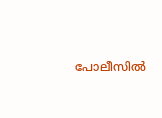പോലീസിൽ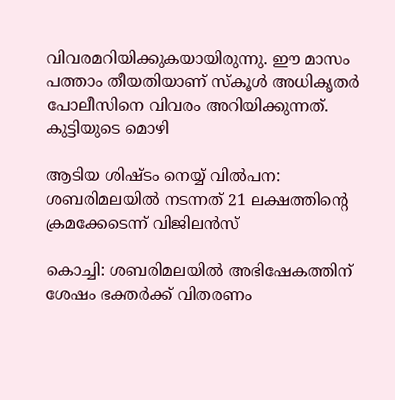വിവരമറിയിക്കുകയായിരുന്നു. ഈ മാസം പത്താം തീയതിയാണ് സ്കൂൾ അധികൃതർ പോലീസിനെ വിവരം അറിയിക്കുന്നത്. കുട്ടിയുടെ മൊഴി

ആടിയ ശിഷ്ടം നെയ്യ് വിൽപന: ശബരിമലയിൽ നടന്നത് 21 ലക്ഷത്തിന്റെ ക്രമക്കേടെന്ന് വിജിലൻസ്

കൊച്ചി: ശബരിമലയിൽ അഭിഷേകത്തിന് ശേഷം ഭക്തർക്ക് വിതരണം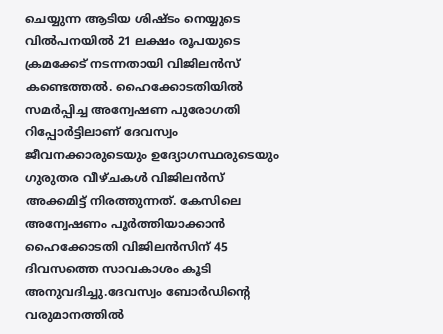ചെയ്യുന്ന ആടിയ ശിഷ്ടം നെയ്യുടെ വിൽപനയിൽ 21 ലക്ഷം രൂപയുടെ ക്രമക്കേട് നടന്നതായി വിജിലൻസ് കണ്ടെത്തൽ. ഹൈക്കോടതിയിൽ സമർപ്പിച്ച അന്വേഷണ പുരോഗതി റിപ്പോർട്ടിലാണ് ദേവസ്വം ജീവനക്കാരുടെയും ഉദ്യോഗസ്ഥരുടെയും ഗുരുതര വീഴ്ചകൾ വിജിലൻസ് അക്കമിട്ട് നിരത്തുന്നത്. കേസിലെ അന്വേഷണം പൂർത്തിയാക്കാൻ ഹൈക്കോടതി വിജിലൻസിന് 45 ദിവസത്തെ സാവകാശം കൂടി അനുവദിച്ചു.ദേവസ്വം ബോർഡിന്റെ വരുമാനത്തിൽ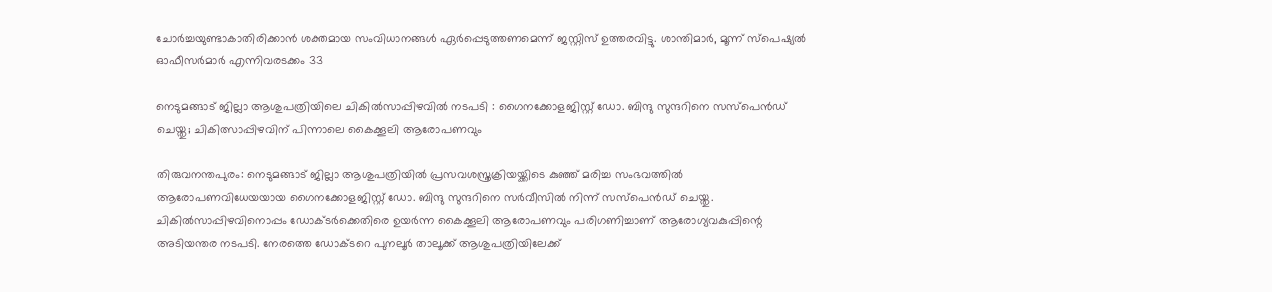ചോർച്ചയുണ്ടാകാതിരിക്കാൻ ശക്തമായ സംവിധാനങ്ങൾ ഏർപ്പെടുത്തണമെന്ന് ജസ്റ്റിസ് ഉത്തരവിട്ടു. ശാന്തിമാർ, മൂന്ന് സ്പെഷ്യൽ ഓഫീസർമാർ എന്നിവരടക്കം 33

നെടുമങ്ങാട് ജില്ലാ ആശുപത്രിയിലെ ചികില്‍സാപ്പിഴവില്‍ നടപടി : ഗൈനക്കോളജിസ്റ്റ് ഡോ. ബിന്ദു സുന്ദറിനെ സസ്‌പെന്‍ഡ് ചെയ്തു; ചികിത്സാപ്പിഴവിന് പിന്നാലെ കൈക്കൂലി ആരോപണവും

തിരുവനന്തപുരം: നെടുമങ്ങാട് ജില്ലാ ആശുപത്രിയിൽ പ്രസവശസ്ത്രക്രിയയ്ക്കിടെ കുഞ്ഞ് മരിച്ച സംഭവത്തിൽ ആരോപണവിധേയയായ ഗൈനക്കോളജിസ്റ്റ് ഡോ. ബിന്ദു സുന്ദറിനെ സർവീസിൽ നിന്ന് സസ്പെൻഡ് ചെയ്തു. ചികിൽസാപ്പിഴവിനൊപ്പം ഡോക്ടർക്കെതിരെ ഉയർന്ന കൈക്കൂലി ആരോപണവും പരിഗണിച്ചാണ് ആരോഗ്യവകുപ്പിന്റെ അടിയന്തര നടപടി. നേരത്തെ ഡോക്ടറെ പുനലൂർ താലൂക്ക് ആശുപത്രിയിലേക്ക്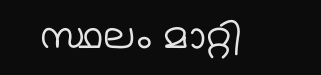സ്ഥലം മാറ്റി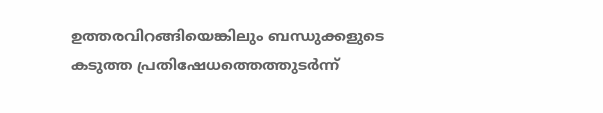ഉത്തരവിറങ്ങിയെങ്കിലും ബന്ധുക്കളുടെ കടുത്ത പ്രതിഷേധത്തെത്തുടർന്ന്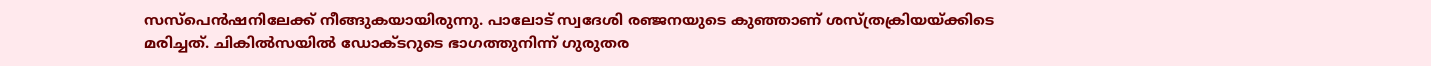സസ്പെൻഷനിലേക്ക് നീങ്ങുകയായിരുന്നു. പാലോട് സ്വദേശി രഞ്ജനയുടെ കുഞ്ഞാണ് ശസ്ത്രക്രിയയ്ക്കിടെ മരിച്ചത്. ചികിൽസയിൽ ഡോക്ടറുടെ ഭാഗത്തുനിന്ന് ഗുരുതര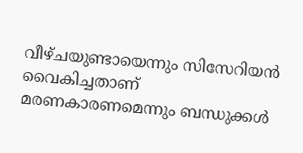വീഴ്ചയുണ്ടായെന്നും സിസേറിയൻ വൈകിച്ചതാണ് മരണകാരണമെന്നും ബന്ധുക്കൾ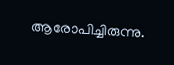ആരോപിച്ചിരുന്നു.